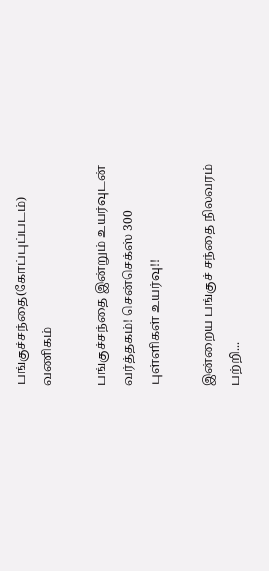பங்குச்சந்தை(கோப்புப்படம்)
வணிகம்

பங்குச்சந்தை இன்றும் உயர்வுடன் வர்த்தகம்! சென்செக்ஸ் 300 புள்ளிகள் உயர்வு!!

இன்றைய பங்குச் சந்தை நிலவரம் பற்றி...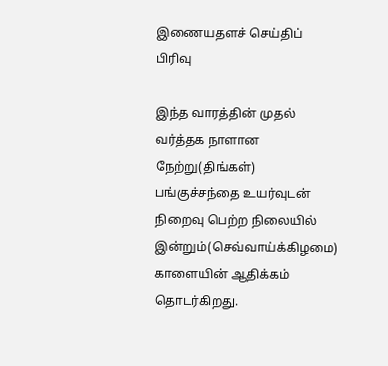இணையதளச் செய்திப் பிரிவு

இந்த வாரத்தின் முதல் வர்த்தக நாளான நேற்று(திங்கள்) பங்குச்சந்தை உயர்வுடன் நிறைவு பெற்ற நிலையில் இன்றும்(செவ்வாய்க்கிழமை) காளையின் ஆதிக்கம் தொடர்கிறது.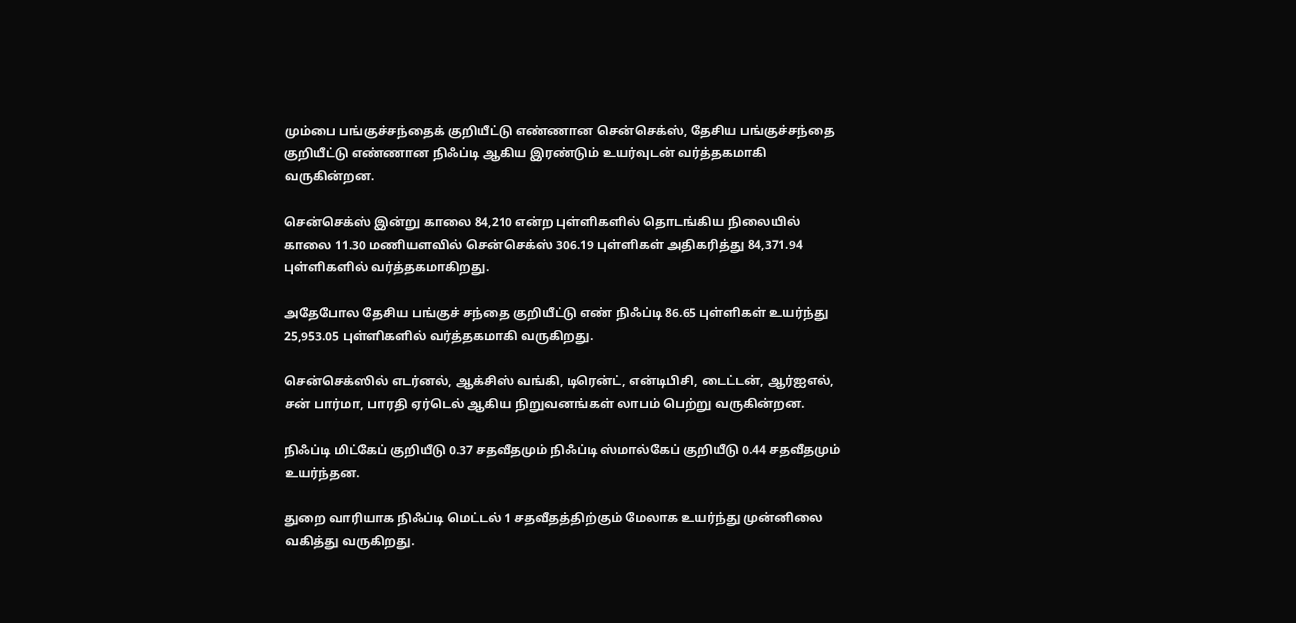மும்பை பங்குச்சந்தைக் குறியீட்டு எண்ணான சென்செக்ஸ், தேசிய பங்குச்சந்தை குறியீட்டு எண்ணான நிஃப்டி ஆகிய இரண்டும் உயர்வுடன் வர்த்தகமாகி வருகின்றன.

சென்செக்ஸ் இன்று காலை 84,210 என்ற புள்ளிகளில் தொடங்கிய நிலையில் காலை 11.30 மணியளவில் சென்செக்ஸ் 306.19 புள்ளிகள் அதிகரித்து 84,371.94 புள்ளிகளில் வர்த்தகமாகிறது.

அதேபோல தேசிய பங்குச் சந்தை குறியீட்டு எண் நிஃப்டி 86.65 புள்ளிகள் உயர்ந்து 25,953.05 புள்ளிகளில் வர்த்தகமாகி வருகிறது.

சென்செக்ஸில் எடர்னல், ஆக்சிஸ் வங்கி, டிரென்ட், என்டிபிசி, டைட்டன், ஆர்ஐஎல், சன் பார்மா, பாரதி ஏர்டெல் ஆகிய நிறுவனங்கள் லாபம் பெற்று வருகின்றன.

நிஃப்டி மிட்கேப் குறியீடு 0.37 சதவீதமும் நிஃப்டி ஸ்மால்கேப் குறியீடு 0.44 சதவீதமும் உயர்ந்தன.

துறை வாரியாக நிஃப்டி மெட்டல் 1 சதவீதத்திற்கும் மேலாக உயர்ந்து முன்னிலை வகித்து வருகிறது.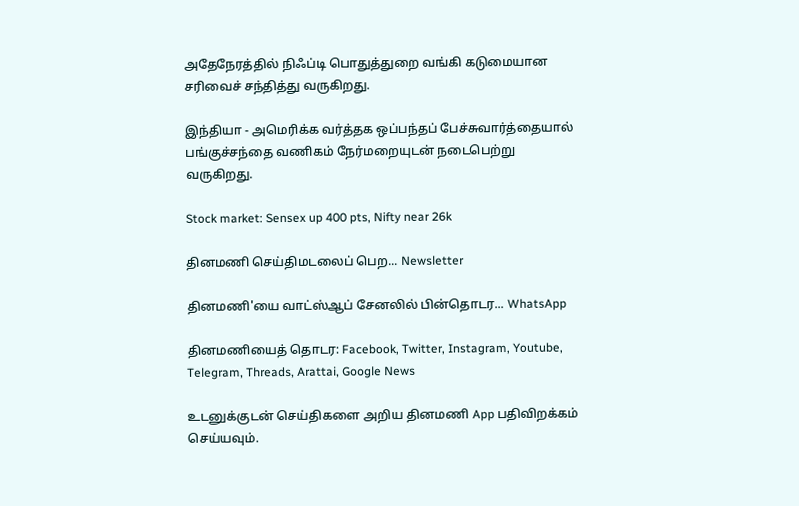அதேநேரத்தில் நிஃப்டி பொதுத்துறை வங்கி கடுமையான சரிவைச் சந்தித்து வருகிறது.

இந்தியா - அமெரிக்க வர்த்தக ஒப்பந்தப் பேச்சுவார்த்தையால் பங்குச்சந்தை வணிகம் நேர்மறையுடன் நடைபெற்று வருகிறது.

Stock market: Sensex up 400 pts, Nifty near 26k

தினமணி செய்திமடலைப் பெற... Newsletter

தினமணி'யை வாட்ஸ்ஆப் சேனலில் பின்தொடர... WhatsApp

தினமணியைத் தொடர: Facebook, Twitter, Instagram, Youtube, Telegram, Threads, Arattai, Google News

உடனுக்குடன் செய்திகளை அறிய தினமணி App பதிவிறக்கம் செய்யவும்.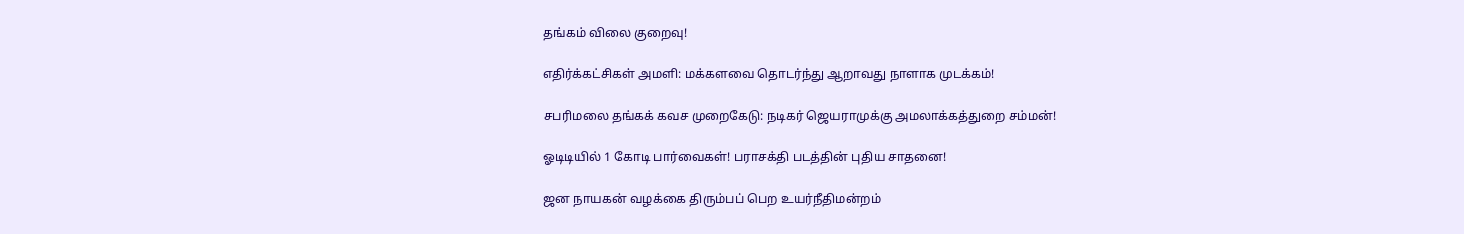தங்கம் விலை குறைவு!

எதிர்க்கட்சிகள் அமளி: மக்களவை தொடர்ந்து ஆறாவது நாளாக முடக்கம்!

சபரிமலை தங்கக் கவச முறைகேடு: நடிகர் ஜெயராமுக்கு அமலாக்கத்துறை சம்மன்!

ஓடிடியில் 1 கோடி பார்வைகள்! பராசக்தி படத்தின் புதிய சாதனை!

ஜன நாயகன் வழக்கை திரும்பப் பெற உயர்நீதிமன்றம்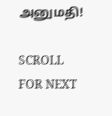அனுமதி!

SCROLL FOR NEXT